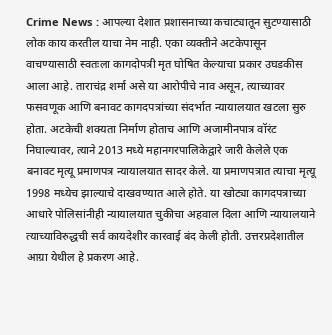Crime News : आपल्या देशात प्रशासनाच्या कचाट्यातून सुटण्यासाठी लोक काय करतील याचा नेम नाही. एका व्यक्तीने अटकेपासून वाचण्यासाठी स्वतःला कागदोपत्री मृत घोषित केल्याचा प्रकार उघडकीस आला आहे. ताराचंद्र शर्मा असे या आरोपीचे नाव असून, त्याच्यावर फसवणूक आणि बनावट कागदपत्रांच्या संदर्भात न्यायालयात खटला सुरु होता. अटकेची शक्यता निर्माण होताच आणि अजामीनपात्र वॉरंट निघाल्यावर, त्याने 2013 मध्ये महानगरपालिकेद्वारे जारी केलेले एक बनावट मृत्यू प्रमाणपत्र न्यायालयात सादर केले. या प्रमाणपत्रात त्याचा मृत्यू 1998 मध्येच झाल्याचे दाखवण्यात आले होते. या खोट्या कागदपत्राच्या आधारे पोलिसांनीही न्यायालयात चुकीचा अहवाल दिला आणि न्यायालयाने त्याच्याविरुद्धची सर्व कायदेशीर कारवाई बंद केली होती. उत्तरप्रदेशातील आग्रा येथील हे प्रकरण आहे.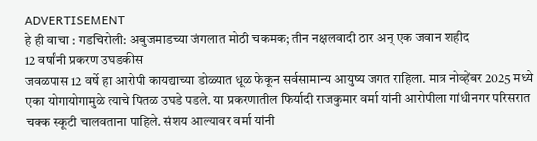ADVERTISEMENT
हे ही वाचा : गडचिरोली: अबुजमाडच्या जंगलात मोठी चकमक; तीन नक्षलवादी ठार अन् एक जवान शहीद
12 वर्षांनी प्रकरण उघडकीस
जवळपास 12 वर्षे हा आरोपी कायद्याच्या डोळ्यात धूळ फेकून सर्वसामान्य आयुष्य जगत राहिला. मात्र नोव्हेंबर 2025 मध्ये एका योगायोगामुळे त्याचे पितळ उघडे पडले. या प्रकरणातील फिर्यादी राजकुमार वर्मा यांनी आरोपीला गांधीनगर परिसरात चक्क स्कूटी चालवताना पाहिले. संशय आल्यावर वर्मा यांनी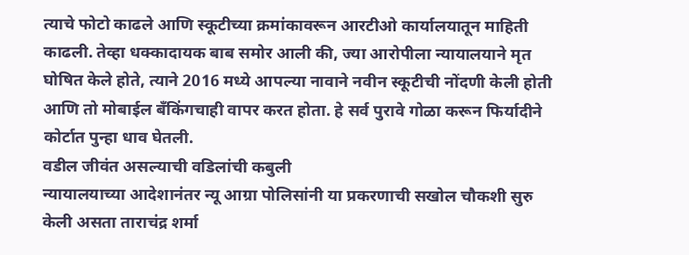त्याचे फोटो काढले आणि स्कूटीच्या क्रमांकावरून आरटीओ कार्यालयातून माहिती काढली. तेव्हा धक्कादायक बाब समोर आली की, ज्या आरोपीला न्यायालयाने मृत घोषित केले होते, त्याने 2016 मध्ये आपल्या नावाने नवीन स्कूटीची नोंदणी केली होती आणि तो मोबाईल बँकिंगचाही वापर करत होता. हे सर्व पुरावे गोळा करून फिर्यादीने कोर्टात पुन्हा धाव घेतली.
वडील जीवंत असल्याची वडिलांची कबुली
न्यायालयाच्या आदेशानंतर न्यू आग्रा पोलिसांनी या प्रकरणाची सखोल चौकशी सुरु केली असता ताराचंद्र शर्मा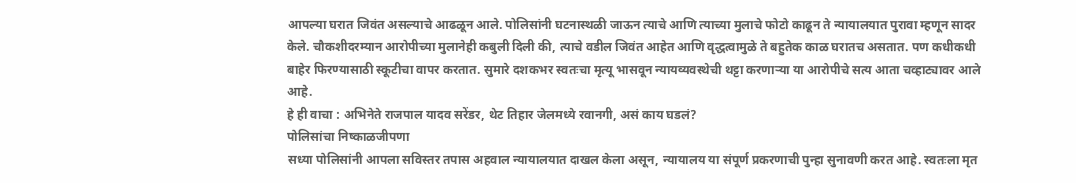आपल्या घरात जिवंत असल्याचे आढळून आले. पोलिसांनी घटनास्थळी जाऊन त्याचे आणि त्याच्या मुलाचे फोटो काढून ते न्यायालयात पुरावा म्हणून सादर केले. चौकशीदरम्यान आरोपीच्या मुलानेही कबुली दिली की, त्याचे वडील जिवंत आहेत आणि वृद्धत्वामुळे ते बहुतेक काळ घरातच असतात. पण कधीकधी बाहेर फिरण्यासाठी स्कूटीचा वापर करतात. सुमारे दशकभर स्वतःचा मृत्यू भासवून न्यायव्यवस्थेची थट्टा करणाऱ्या या आरोपीचे सत्य आता चव्हाट्यावर आले आहे.
हे ही वाचा : अभिनेते राजपाल यादव सरेंडर, थेट तिहार जेलमध्ये रवानगी, असं काय घडलं?
पोलिसांचा निष्काळजीपणा
सध्या पोलिसांनी आपला सविस्तर तपास अहवाल न्यायालयात दाखल केला असून, न्यायालय या संपूर्ण प्रकरणाची पुन्हा सुनावणी करत आहे. स्वतःला मृत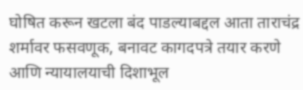घोषित करून खटला बंद पाडल्याबद्दल आता ताराचंद्र शर्मावर फसवणूक, बनावट कागदपत्रे तयार करणे आणि न्यायालयाची दिशाभूल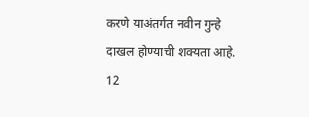करणे याअंतर्गत नवीन गुन्हे दाखल होण्याची शक्यता आहे. 12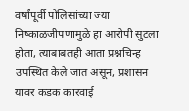वर्षांपूर्वी पोलिसांच्या ज्या निष्काळजीपणामुळे हा आरोपी सुटला होता, त्याबाबतही आता प्रश्नचिन्ह उपस्थित केले जात असून, प्रशासन यावर कडक कारवाई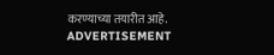करण्याच्या तयारीत आहे.
ADVERTISEMENT